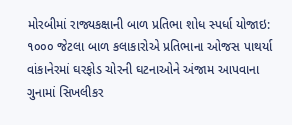મોરબીમાં રાજ્યકક્ષાની બાળ પ્રતિભા શોધ સ્પર્ધા યોજાઇ: ૧૦૦૦ જેટલા બાળ કલાકારોએ પ્રતિભાના ઓજસ પાથર્યા વાંકાનેરમાં ઘરફોડ ચોરની ઘટનાઓને અંજામ આપવાના ગુનામાં સિખલીકર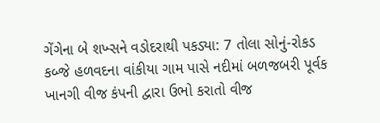ગેંગેના બે શખ્સને વડોદરાથી પકડ્યા: 7 તોલા સોનું-રોકડ કબ્જે હળવદના વાંકીયા ગામ પાસે નદીમાં બળજબરી પૂર્વક ખાનગી વીજ કંપની દ્વારા ઉભો કરાતો વીજ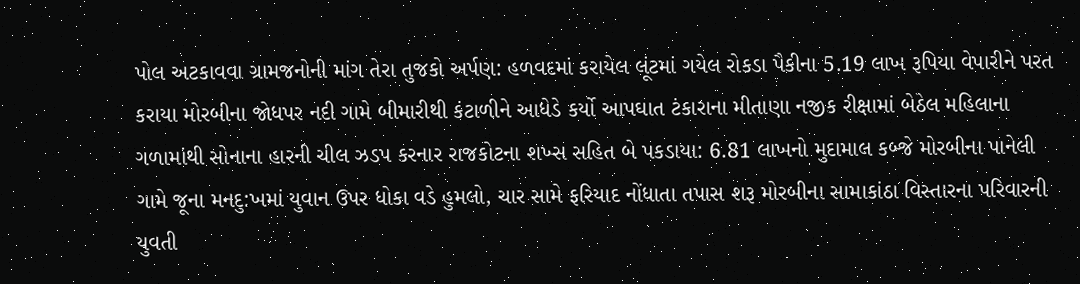પોલ અટકાવવા ગ્રામજનોની માંગ તેરા તુજકો અર્પણ: હળવદમાં કરાયેલ લૂંટમાં ગયેલ રોકડા પૈકીના 5.19 લાખ રૂપિયા વેપારીને પરત કરાયા મોરબીના જોધપર નદી ગામે બીમારીથી કંટાળીને આધેડે કર્યો આપઘાત ટંકારાના મીતાણા નજીક રીક્ષામાં બેઠેલ મહિલાના ગળામાંથી સોનાના હારની ચીલ ઝડપ કરનાર રાજકોટના શખ્સ સહિત બે પકડાયા: 6.81 લાખનો મુદામાલ કબ્જે મોરબીના પાનેલી ગામે જૂના મનદુ:ખમાં યુવાન ઉપર ધોકા વડે હુમલો, ચાર સામે ફરિયાદ નોંધાતા તપાસ શરૂ મોરબીના સામાકાંઠા વિસ્તારના પરિવારની યુવતી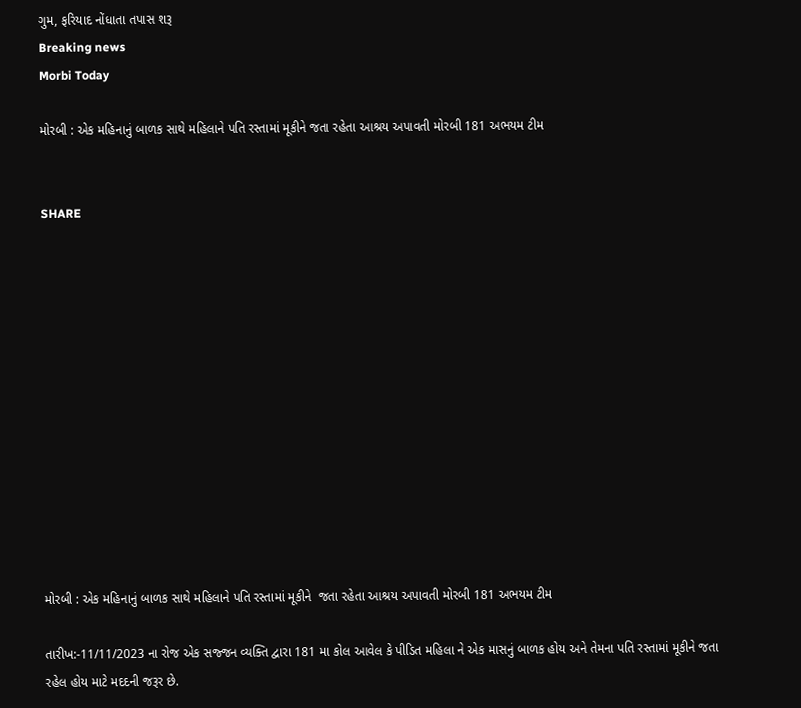ગુમ, ફરિયાદ નોંધાતા તપાસ શરૂ
Breaking news
Morbi Today

મોરબી : એક મહિનાનું બાળક સાથે મહિલાને પતિ રસ્તામાં મૂકીને જતા રહેતા આશ્રય અપાવતી મોરબી 181 અભયમ ટીમ


SHARE













મોરબી : એક મહિનાનું બાળક સાથે મહિલાને પતિ રસ્તામાં મૂકીને  જતા રહેતા આશ્રય અપાવતી મોરબી 181 અભયમ ટીમ

તારીખ:-11/11/2023 ના રોજ એક સજ્જન વ્યક્તિ દ્વારા 181 મા કોલ આવેલ કે પીડિત મહિલા ને એક માસનું બાળક હોય અને તેમના પતિ રસ્તામાં મૂકીને જતા રહેલ હોય માટે મદદની જરૂર છે.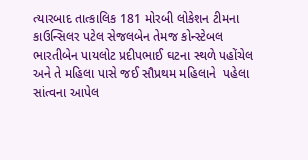ત્યારબાદ તાત્કાલિક 181 મોરબી લોકેશન ટીમના કાઉન્સિલર પટેલ સેજલબેન તેમજ કોન્સ્ટેબલ ભારતીબેન પાયલોટ પ્રદીપભાઈ ઘટના સ્થળે પહોંચેલ અને તે મહિલા પાસે જઈ સૌપ્રથમ મહિલાને  પહેલા સાંત્વના આપેલ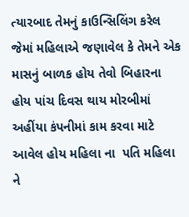ત્યારબાદ તેમનું કાઉન્સિલિંગ કરેલ જેમાં મહિલાએ જણાવેલ કે તેમને એક માસનું બાળક હોય તેવો બિહારના હોય પાંચ દિવસ થાય મોરબીમાં અહીંયા કંપનીમાં કામ કરવા માટે આવેલ હોય મહિલા ના  પતિ મહિલા ને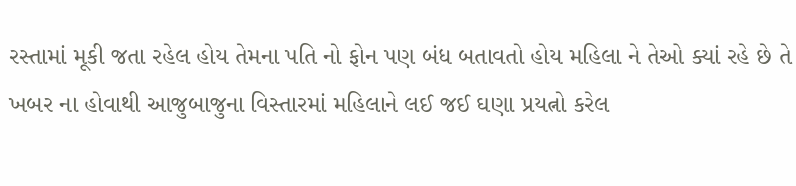રસ્તામાં મૂકી જતા રહેલ હોય તેમના પતિ નો ફોન પણ બંધ બતાવતો હોય મહિલા ને તેઓ ક્યાં રહે છે તે ખબર ના હોવાથી આજુબાજુના વિસ્તારમાં મહિલાને લઈ જઈ ઘણા પ્રયત્નો કરેલ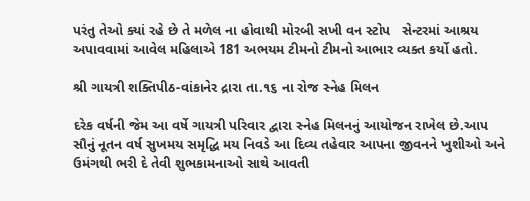પરંતુ તેઓ ક્યાં રહે છે તે મળેલ ના હોવાથી મોરબી સખી વન સ્ટોપ   સેન્ટરમાં આશ્રય અપાવવામાં આવેલ મહિલાએ 181 અભયમ ટીમનો ટીમનો આભાર વ્યક્ત કર્યો હતો.

શ્રી ગાયત્રી શક્તિપીઠ-વાંકાનેર દ્રારા તા.૧૬ ના રોજ સ્નેહ મિલન

દરેક વર્ષની જેમ આ વર્ષે ગાયત્રી પરિવાર દ્વારા સ્નેહ મિલનનું આયોજન રાખેલ છે.આપ સૌનું નૂતન વર્ષ સુખમય સમૃદ્ધિ મય નિવડે આ દિવ્ય તહેવાર આપના જીવનને ખુશીઓ અને ઉમંગથી ભરી દે તેવી શુભકામનાઓ સાથે આવતી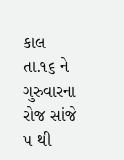કાલ તા.૧૬ ને ગુરુવારના રોજ સાંજે ૫ થી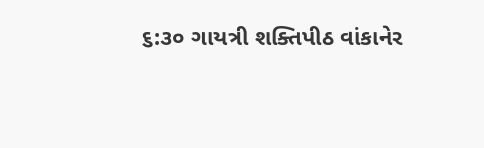૬:૩૦ ગાયત્રી શક્તિપીઠ વાંકાનેર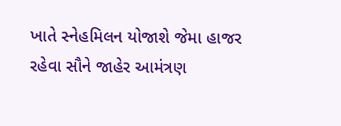ખાતે સ્નેહમિલન યોજાશે જેમા હાજર રહેવા સૌને જાહેર આમંત્રણ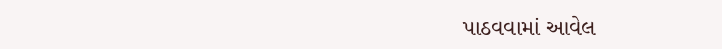પાઠવવામાં આવેલ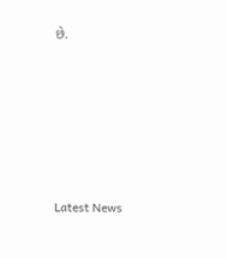છે.






Latest News